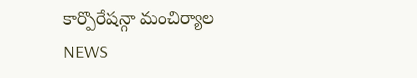కార్పొరేషన్గా మంచిర్యాల
NEWS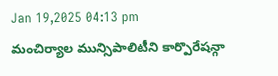Jan 19,2025 04:13 pm
మంచిర్యాల మున్సిపాలిటీని కార్పొరేషన్గా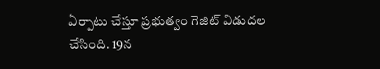ఏర్పాటు చేస్తూ ప్రభుత్వం గెజిట్ విడుదల చేసింది. 19న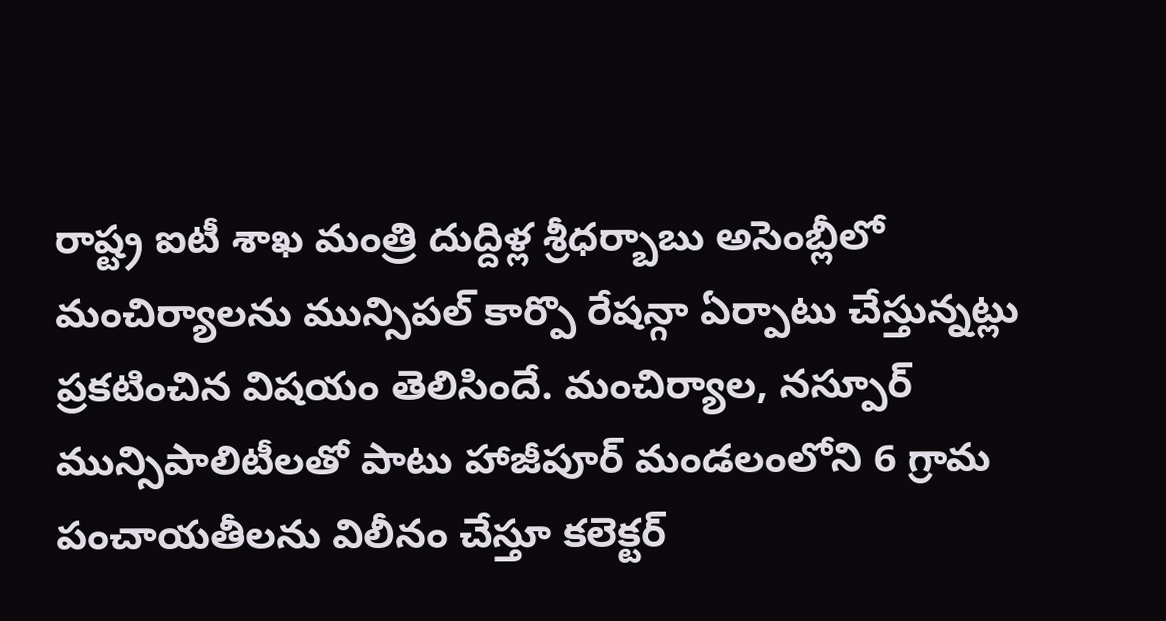రాష్ట్ర ఐటీ శాఖ మంత్రి దుద్దిళ్ల శ్రీధర్బాబు అసెంబ్లీలో మంచిర్యాలను మున్సిపల్ కార్పొ రేషన్గా ఏర్పాటు చేస్తున్నట్లు ప్రకటించిన విషయం తెలిసిందే. మంచిర్యాల, నస్పూర్ మున్సిపాలిటీలతో పాటు హాజీపూర్ మండలంలోని 6 గ్రామ పంచాయతీలను విలీనం చేస్తూ కలెక్టర్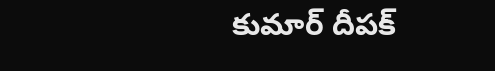కుమార్ దీపక్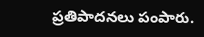ప్రతిపాదనలు పంపారు.